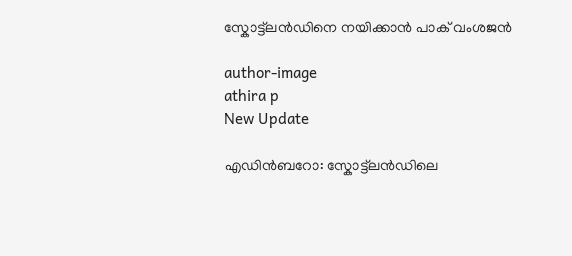സ്കോട്ട്ലന്‍ഡിനെ നയിക്കാന്‍ പാക് വംശജന്‍

author-image
athira p
New Update

എഡിന്‍ബറോ: സ്കോട്ട്ലന്‍ഡിലെ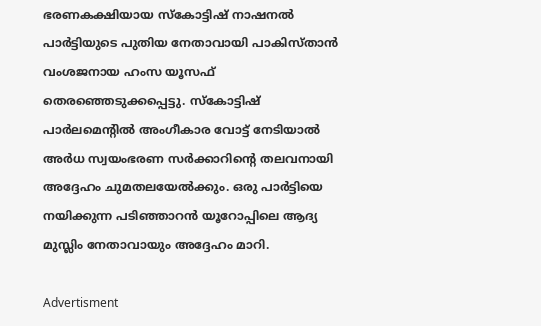ഭരണകക്ഷിയായ സ്കോട്ടിഷ് നാഷനല്‍ പാര്‍ട്ടിയുടെ പുതിയ നേതാവായി പാകിസ്താന്‍ വംശജനായ ഹംസ യൂസഫ് തെരഞ്ഞെടുക്കപ്പെട്ടു. സ്കോട്ടിഷ് പാര്‍ലമെന്റില്‍ അംഗീകാര വോട്ട് നേടിയാല്‍ അര്‍ധ സ്വയംഭരണ സര്‍ക്കാറിന്റെ തലവനായി അദ്ദേഹം ചുമതലയേല്‍ക്കും. ഒരു പാര്‍ട്ടിയെ നയിക്കുന്ന പടിഞ്ഞാറന്‍ യൂറോപ്പിലെ ആദ്യ മുസ്ലിം നേതാവായും അദ്ദേഹം മാറി.

Advertisment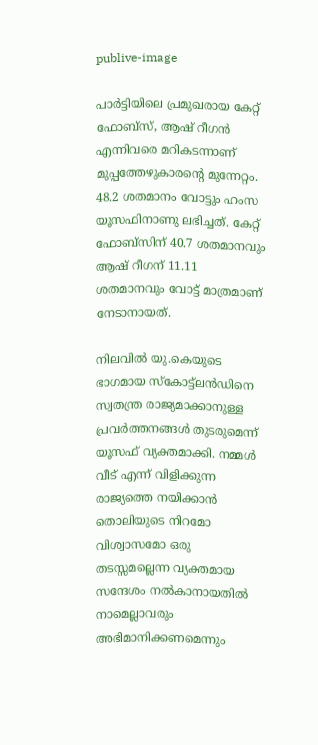publive-image

പാര്‍ട്ടിയിലെ പ്രമുഖരായ കേറ്റ് ഫോബ്സ്, ആഷ് റീഗന്‍ എന്നിവരെ മറികടന്നാണ് മുപ്പത്തേഴുകാരന്റെ മുന്നേറ്റം. 48.2 ശതമാനം വോട്ടും ഹംസ യൂസഫിനാണു ലഭിച്ചത്. കേറ്റ് ഫോബ്സിന് 40.7 ശതമാനവും ആഷ് റീഗന് 11.11 ശതമാനവും വോട്ട് മാത്രമാണ് നേടാനായത്.

നിലവില്‍ യു.കെയുടെ ഭാഗമായ സ്കോട്ട്ലന്‍ഡിനെ സ്വതന്ത്ര രാജ്യമാക്കാനുള്ള പ്രവര്‍ത്തനങ്ങള്‍ തുടരുമെന്ന് യൂസഫ് വ്യക്തമാക്കി. നമ്മള്‍ വീട് എന്ന് വിളിക്കുന്ന രാജ്യത്തെ നയിക്കാന്‍ തൊലിയുടെ നിറമോ വിശ്വാസമോ ഒരു തടസ്സമല്ലെന്ന വ്യക്തമായ സന്ദേശം നല്‍കാനായതില്‍ നാമെല്ലാവരും അഭിമാനിക്കണമെന്നും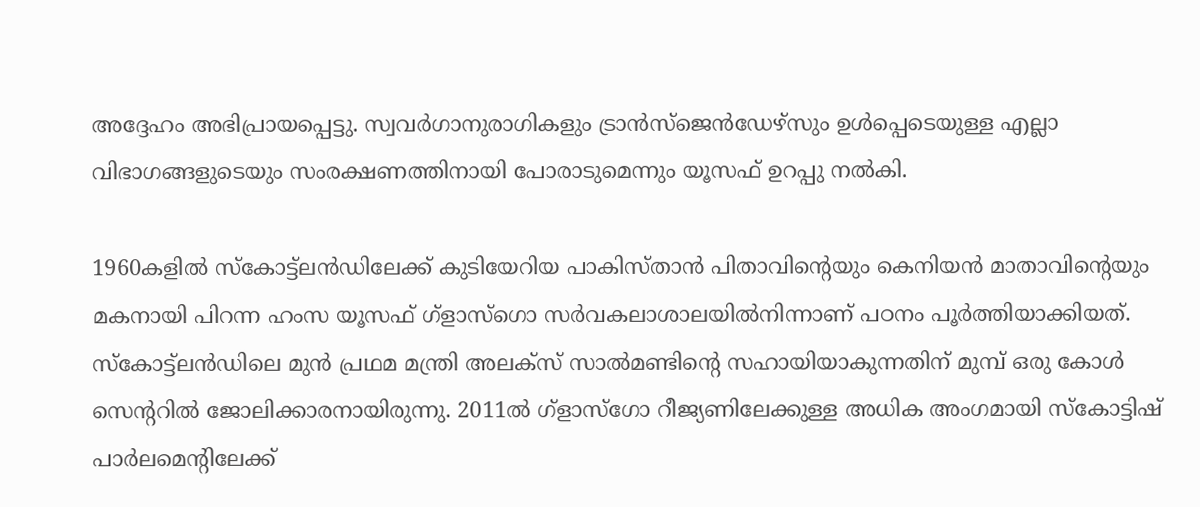അദ്ദേഹം അഭിപ്രായപ്പെട്ടു. സ്വവര്‍ഗാനുരാഗികളും ട്രാന്‍സ്ജെന്‍ഡേഴ്സും ഉള്‍പ്പെടെയുള്ള എല്ലാ വിഭാഗങ്ങളുടെയും സംരക്ഷണത്തിനായി പോരാടുമെന്നും യൂസഫ് ഉറപ്പു നല്‍കി.

1960കളില്‍ സ്കോട്ട്ലന്‍ഡിലേക്ക് കുടിയേറിയ പാകിസ്താന്‍ പിതാവിന്റെയും കെനിയന്‍ മാതാവിന്റെയും മകനായി പിറന്ന ഹംസ യൂസഫ് ഗ്ളാസ്ഗൊ സര്‍വകലാശാലയില്‍നിന്നാണ് പഠനം പൂര്‍ത്തിയാക്കിയത്. സ്കോട്ട്ലന്‍ഡിലെ മുന്‍ പ്രഥമ മന്ത്രി അലക്സ് സാല്‍മണ്ടിന്റെ സഹായിയാകുന്നതിന് മുമ്പ് ഒരു കോള്‍ സെന്ററില്‍ ജോലിക്കാരനായിരുന്നു. 2011ല്‍ ഗ്ളാസ്ഗോ റീജ്യണിലേക്കുള്ള അധിക അംഗമായി സ്കോട്ടിഷ് പാര്‍ലമെന്റിലേക്ക്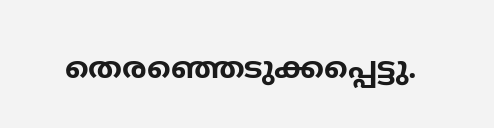തെരഞ്ഞെടുക്കപ്പെട്ടു.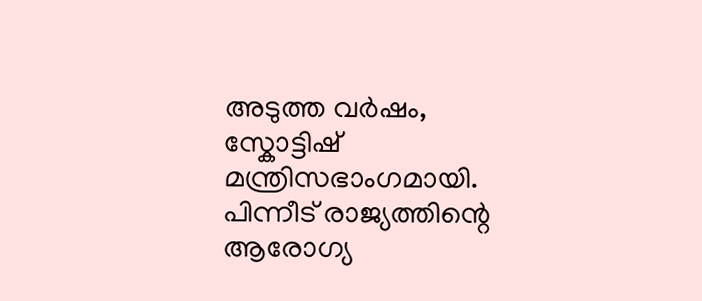അടുത്ത വര്‍ഷം, സ്കോട്ടിഷ് മന്ത്രിസഭാംഗമായി. പിന്നീട് രാജ്യത്തിന്റെ ആരോഗ്യ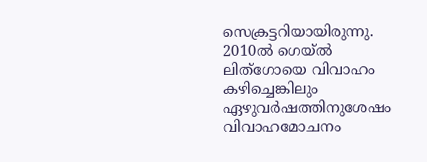സെക്രട്ടറിയായിരുന്നു. 2010ല്‍ ഗെയ്ല്‍ ലിത്ഗോയെ വിവാഹം കഴിച്ചെങ്കിലും ഏഴുവര്‍ഷത്തിനുശേഷം വിവാഹമോചനം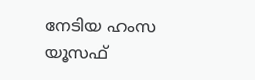നേടിയ ഹംസ യൂസഫ്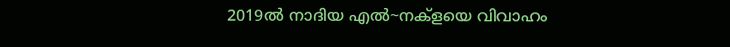2019ല്‍ നാദിയ എല്‍~നക്ളയെ വിവാഹം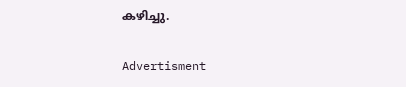കഴിച്ചു.

Advertisment